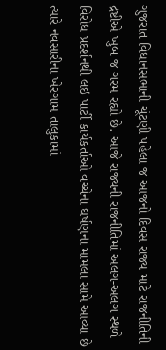ગુજરાત વિધાનસભાની ચૂંટણી પહેલા જ આજનો દિવસ રાજ્ય માટે રાજનીતિની દ્રષ્ટીએ ખુબ જ ગરમ રહ્યો છે. આજે રાજ્યની રાજનીતિમાં અલગ-અલગ સ્થળે વિરોધ પ્રદર્શનથી લઇ પાર્ટી કાર્યકર્તાઓ વચ્ચેના ઘર્ષણના મામલા સામે આવ્યા છે ત્યારે નવસારીના ખેરગામ તાલુકામાં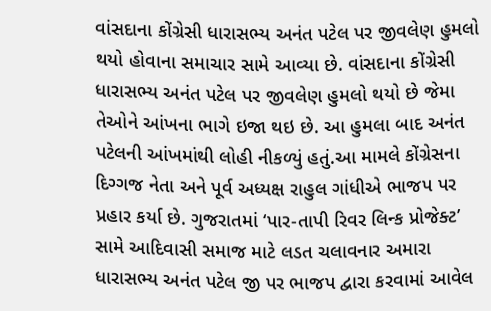વાંસદાના કોંગ્રેસી ધારાસભ્ય અનંત પટેલ પર જીવલેણ હુમલો થયો હોવાના સમાચાર સામે આવ્યા છે. વાંસદાના કોંગ્રેસી ધારાસભ્ય અનંત પટેલ પર જીવલેણ હુમલો થયો છે જેમા તેઓને આંખના ભાગે ઇજા થઇ છે. આ હુમલા બાદ અનંત પટેલની આંખમાંથી લોહી નીકળ્યું હતું.આ મામલે કોંગ્રેસના દિગ્ગજ નેતા અને પૂર્વ અધ્યક્ષ રાહુલ ગાંધીએ ભાજપ પર પ્રહાર કર્યા છે. ગુજરાતમાં ‘પાર-તાપી રિવર લિન્ક પ્રોજેક્ટ’ સામે આદિવાસી સમાજ માટે લડત ચલાવનાર અમારા ધારાસભ્ય અનંત પટેલ જી પર ભાજપ દ્વારા કરવામાં આવેલ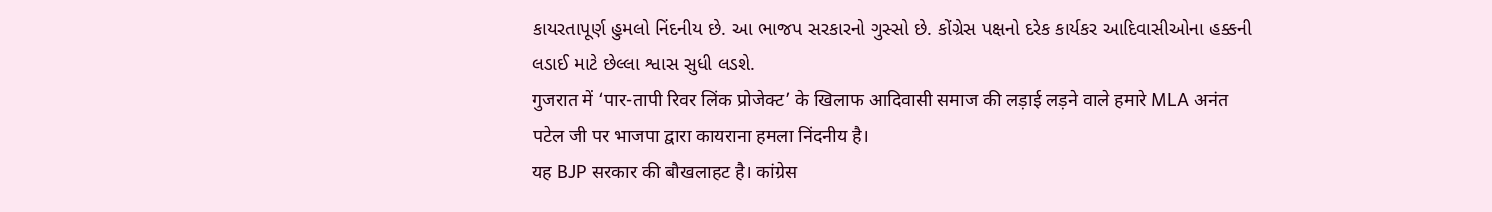કાયરતાપૂર્ણ હુમલો નિંદનીય છે. આ ભાજપ સરકારનો ગુસ્સો છે. કોંગ્રેસ પક્ષનો દરેક કાર્યકર આદિવાસીઓના હક્કની લડાઈ માટે છેલ્લા શ્વાસ સુધી લડશે.
गुजरात में ‘पार-तापी रिवर लिंक प्रोजेक्ट’ के खिलाफ आदिवासी समाज की लड़ाई लड़ने वाले हमारे MLA अनंत पटेल जी पर भाजपा द्वारा कायराना हमला निंदनीय है।
यह BJP सरकार की बौखलाहट है। कांग्रेस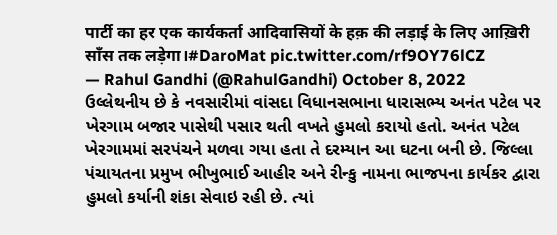पार्टी का हर एक कार्यकर्ता आदिवासियों के हक़ की लड़ाई के लिए आख़िरी साँस तक लड़ेगा।#DaroMat pic.twitter.com/rf9OY76lCZ
— Rahul Gandhi (@RahulGandhi) October 8, 2022
ઉલ્લેથનીય છે કે નવસારીમાં વાંસદા વિધાનસભાના ધારાસભ્ય અનંત પટેલ પર ખેરગામ બજાર પાસેથી પસાર થતી વખતે હુમલો કરાયો હતો. અનંત પટેલ ખેરગામમાં સરપંચને મળવા ગયા હતા તે દરમ્યાન આ ઘટના બની છે. જિલ્લા પંચાયતના પ્રમુખ ભીખુભાઈ આહીર અને રીન્કુ નામના ભાજપના કાર્યકર દ્વારા હુમલો કર્યાની શંકા સેવાઇ રહી છે. ત્યાં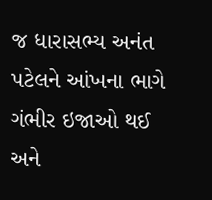જ ધારાસભ્ય અનંત પટેલને આંખના ભાગે ગંભીર ઇજાઓ થઈ અને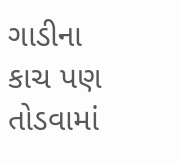ગાડીના કાચ પણ તોડવામાં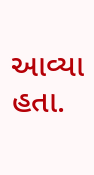આવ્યા હતા.